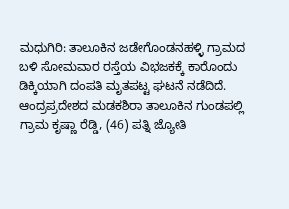ಮಧುಗಿರಿ: ತಾಲೂಕಿನ ಜಡೇಗೊಂಡನಹಳ್ಳಿ ಗ್ರಾಮದ ಬಳಿ ಸೋಮವಾರ ರಸ್ತೆಯ ವಿಭಜಕಕ್ಕೆ ಕಾರೊಂದು ಡಿಕ್ಕಿಯಾಗಿ ದಂಪತಿ ಮೃತಪಟ್ಟ ಘಟನೆ ನಡೆದಿದೆ.
ಆಂದ್ರಪ್ರದೇಶದ ಮಡಕಶಿರಾ ತಾಲೂಕಿನ ಗುಂಡಪಲ್ಲಿ ಗ್ರಾಮ ಕೃಷ್ಣಾ ರೆಡ್ಡಿ, (46) ಪತ್ನಿ ಜ್ಯೋತಿ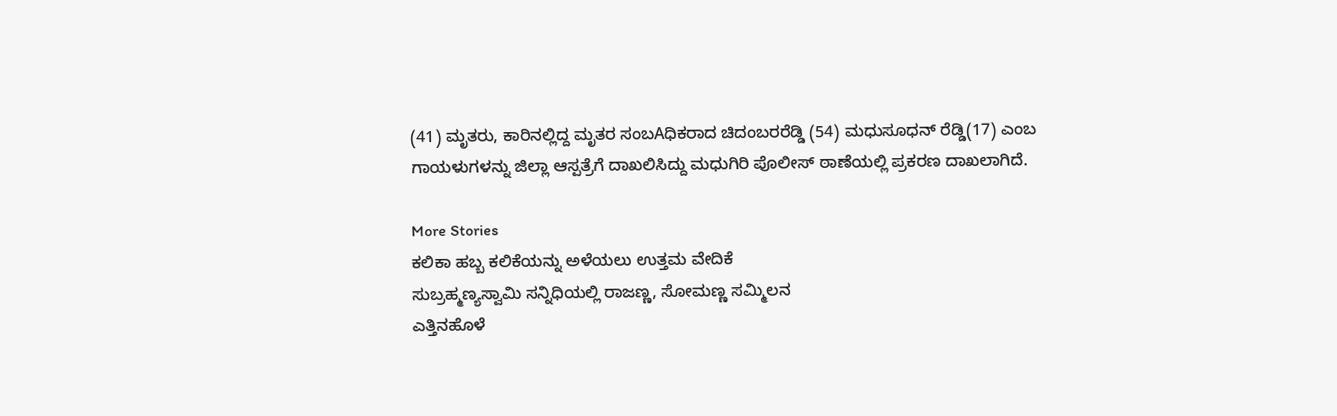(41) ಮೃತರು, ಕಾರಿನಲ್ಲಿದ್ದ ಮೃತರ ಸಂಬAಧಿಕರಾದ ಚಿದಂಬರರೆಡ್ಡಿ (54) ಮಧುಸೂಧನ್ ರೆಡ್ಡಿ(17) ಎಂಬ ಗಾಯಳುಗಳನ್ನು ಜಿಲ್ಲಾ ಆಸ್ಪತ್ರೆಗೆ ದಾಖಲಿಸಿದ್ದು ಮಧುಗಿರಿ ಪೊಲೀಸ್ ಠಾಣೆಯಲ್ಲಿ ಪ್ರಕರಣ ದಾಖಲಾಗಿದೆ.

More Stories
ಕಲಿಕಾ ಹಬ್ಬ ಕಲಿಕೆಯನ್ನು ಅಳೆಯಲು ಉತ್ತಮ ವೇದಿಕೆ
ಸುಬ್ರಹ್ಮಣ್ಯಸ್ವಾಮಿ ಸನ್ನಿಧಿಯಲ್ಲಿ ರಾಜಣ್ಣ, ಸೋಮಣ್ಣ ಸಮ್ಮಿಲನ
ಎತ್ತಿನಹೊಳೆ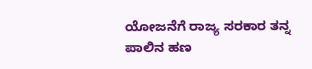ಯೋಜನೆಗೆ ರಾಜ್ಯ ಸರಕಾರ ತನ್ನ ಪಾಲಿನ ಹಣ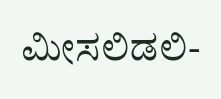ಮೀಸಲಿಡಲಿ-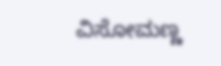ವಿಸೋಮಣ್ಣ